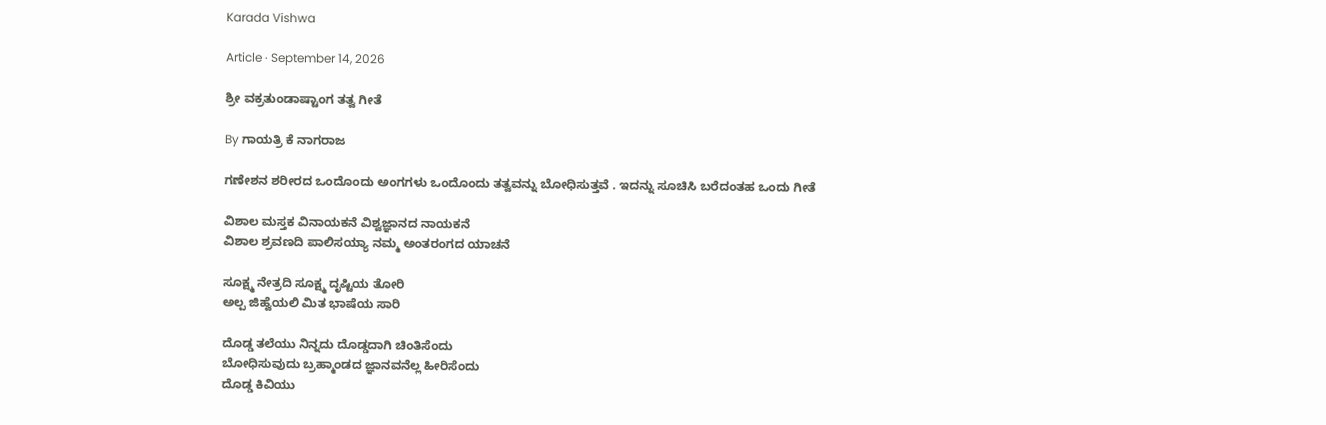Karada Vishwa

Article · September 14, 2026

ಶ್ರೀ ವಕ್ರತುಂಡಾಷ್ಟಾಂಗ ತತ್ವ ಗೀತೆ

By ಗಾಯತ್ರಿ ಕೆ ನಾಗರಾಜ

ಗಣೇಶನ ಶರೀರದ ಒಂದೊಂದು ಅಂಗಗಳು ಒಂದೊಂದು ತತ್ವವನ್ನು ಬೋಧಿಸುತ್ತವೆ . ಇದನ್ನು ಸೂಚಿಸಿ ಬರೆದಂತಹ ಒಂದು ಗೀತೆ

ವಿಶಾಲ ಮಸ್ತಕ ವಿನಾಯಕನೆ ವಿಶ್ವಜ್ಞಾನದ ನಾಯಕನೆ
ವಿಶಾಲ ಶ್ರವಣದಿ ಪಾಲಿಸಯ್ಯಾ ನಮ್ಮ ಅಂತರಂಗದ ಯಾಚನೆ

ಸೂಕ್ಷ್ಮ ನೇತ್ರದಿ ಸೂಕ್ಷ್ಮ ದೃಷ್ಟಿಯ ತೋರಿ
ಅಲ್ಪ ಜಿಹ್ವೆಯಲಿ ಮಿತ ಭಾಷೆಯ ಸಾರಿ

ದೊಡ್ಡ ತಲೆಯು ನಿನ್ನದು ದೊಡ್ಡದಾಗಿ ಚಿಂತಿಸೆಂದು
ಬೋಧಿಸುವುದು ಬ್ರಹ್ಮಾಂಡದ ಜ್ಞಾನವನೆಲ್ಲ ಹೀರಿಸೆಂದು
ದೊಡ್ಡ ಕಿವಿಯು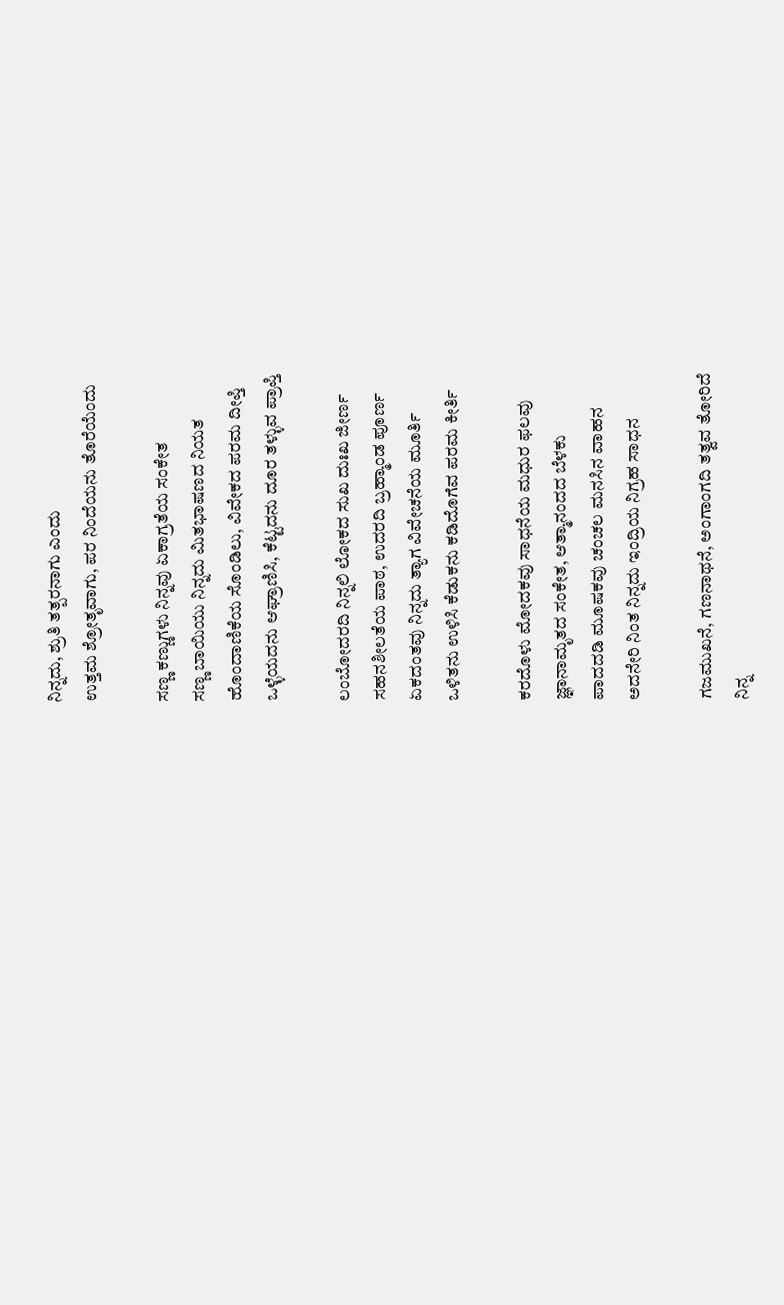ನಿನ್ನದು, ಶ್ರುತಿ ತತ್ಪರನಾಗು ಎಂದು
ಉತ್ತಮ ಶ್ರೋತೃವಾಗು, ಪರ ನಿಂದೆಯನು ತೊರೆಯೆಂದು

ಸಣ್ಣ ಕಣ್ಣುಗಳು ನಿನ್ನವು ಏಕಾಗ್ರತೆಯ ಸಂಕೇತ
ಸಣ್ಣ ಬಾಯಿಯು ನಿನ್ನದು ಮಿತಭಾಷಣದ ನಿಯತ
ಹೊಂದಾಣಿಕೆಯ ಸೊಂಡಿಲು, ವಿವೇಕದ ಪರಮ ದೀಪ್ತಿ
ಒಳ್ಳೆಯದನು ಆಘ್ರಾಣಿಸಿ, ಕೆಟ್ಟದನು ದೂರ ತಳ್ಳುವ ಪ್ರಾಪ್ತಿ

ಲಂಬೋದರದಿ ನಿನ್ನಲಿ ಲೋಕದ ಸುಖ ದುಃಖ ಜೀರ್ಣ
ಸಹನಶೀಲತೆಯ ಪಾಠ, ಉದರದಿ ಬ್ರಹ್ಮಾಂಡ ಪೂರ್ಣ
ಏಕದಂತವು ನಿನ್ನದು ತ್ಯಾಗ ವಿವೇಚನೆಯ ಮೂರ್ತಿ
ಒಳಿತನು ಉಳಿಸಿ ಕೆಡುಕನು ಕಡಿದೊಗೆವ ಪರಮ ಕೀರ್ತಿ

ಕರದೊಳು ಮೋದಕವು ಸಾಧನೆಯ ಮಧುರ ಫಲವು
ಜ್ಞಾನಾಮೃತದ ಸಂಕೇತ, ಆತ್ಮಾನಂದದ ಬೆಳಕು
ಪಾದದಡಿ ಮೂಷಕವು ಚಂಚಲ ಮನಸಿನ ವಾಹನ
ಅದನೇರಿ ನಿಂತ ನಿನ್ನದು ಇಂದ್ರಿಯ ನಿಗ್ರಹ ಸಾಧನ

ಗಜಮುಖನೆ, ಗಣನಾಥನೆ, ಅಂಗಾಂಗದಿ ತತ್ವವ ತೋರಿದೆ
ನಿನ್ನ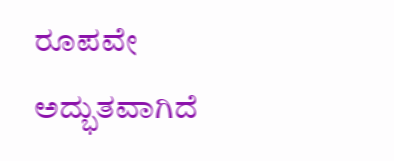ರೂಪವೇ ಅದ್ಭುತವಾಗಿದೆ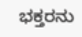ಭಕ್ತರನು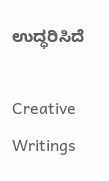ಉದ್ಧರಿಸಿದೆ

Creative Writings